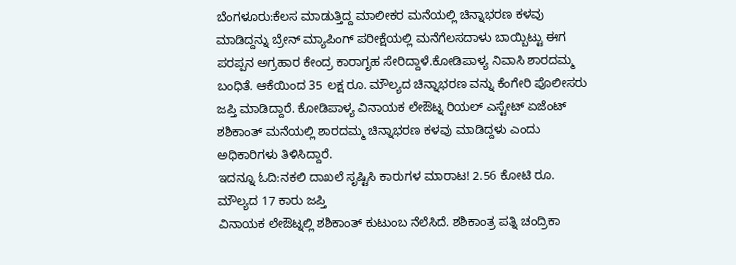ಬೆಂಗಳೂರು:ಕೆಲಸ ಮಾಡುತ್ತಿದ್ದ ಮಾಲೀಕರ ಮನೆಯಲ್ಲಿ ಚಿನ್ನಾಭರಣ ಕಳವು ಮಾಡಿದ್ದನ್ನು ಬ್ರೇನ್ ಮ್ಯಾಪಿಂಗ್ ಪರೀಕ್ಷೆಯಲ್ಲಿ ಮನೆಗೆಲಸದಾಳು ಬಾಯ್ಬಿಟ್ಟು ಈಗ ಪರಪ್ಪನ ಅಗ್ರಹಾರ ಕೇಂದ್ರ ಕಾರಾಗೃಹ ಸೇರಿದ್ದಾಳೆ.ಕೋಡಿಪಾಳ್ಯ ನಿವಾಸಿ ಶಾರದಮ್ಮ ಬಂಧಿತೆ. ಆಕೆಯಿಂದ 35 ಲಕ್ಷ ರೂ. ಮೌಲ್ಯದ ಚಿನ್ನಾಭರಣ ವನ್ನು ಕೆಂಗೇರಿ ಪೊಲೀಸರು ಜಪ್ತಿ ಮಾಡಿದ್ದಾರೆ. ಕೋಡಿಪಾಳ್ಯ ವಿನಾಯಕ ಲೇಔಟ್ನ ರಿಯಲ್ ಎಸ್ಟೇಟ್ ಏಜೆಂಟ್ ಶಶಿಕಾಂತ್ ಮನೆಯಲ್ಲಿ ಶಾರದಮ್ಮ ಚಿನ್ನಾಭರಣ ಕಳವು ಮಾಡಿದ್ದಳು ಎಂದು ಅಧಿಕಾರಿಗಳು ತಿಳಿಸಿದ್ದಾರೆ.
ಇದನ್ನೂ ಓದಿ:ನಕಲಿ ದಾಖಲೆ ಸೃಷ್ಟಿಸಿ ಕಾರುಗಳ ಮಾರಾಟ! 2.56 ಕೋಟಿ ರೂ. ಮೌಲ್ಯದ 17 ಕಾರು ಜಪ್ತಿ
ವಿನಾಯಕ ಲೇಔಟ್ನಲ್ಲಿ ಶಶಿಕಾಂತ್ ಕುಟುಂಬ ನೆಲೆಸಿದೆ. ಶಶಿಕಾಂತ್ರ ಪತ್ನಿ ಚಂದ್ರಿಕಾ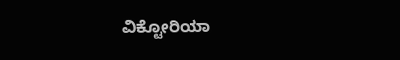ವಿಕ್ಟೋರಿಯಾ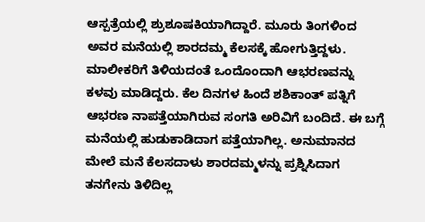ಆಸ್ಪತ್ರೆಯಲ್ಲಿ ಶ್ರುಶೂಷಕಿಯಾಗಿದ್ದಾರೆ. ಮೂರು ತಿಂಗಳಿಂದ ಅವರ ಮನೆಯಲ್ಲಿ ಶಾರದಮ್ಮ ಕೆಲಸಕ್ಕೆ ಹೋಗುತ್ತಿದ್ದಳು. ಮಾಲೀಕರಿಗೆ ತಿಳಿಯದಂತೆ ಒಂದೊಂದಾಗಿ ಆಭರಣವನ್ನು ಕಳವು ಮಾಡಿದ್ದರು. ಕೆಲ ದಿನಗಳ ಹಿಂದೆ ಶಶಿಕಾಂತ್ ಪತ್ನಿಗೆ ಆಭರಣ ನಾಪತ್ತೆಯಾಗಿರುವ ಸಂಗತಿ ಅರಿವಿಗೆ ಬಂದಿದೆ. ಈ ಬಗ್ಗೆ ಮನೆಯಲ್ಲಿ ಹುಡುಕಾಡಿದಾಗ ಪತ್ತೆಯಾಗಿಲ್ಲ. ಅನುಮಾನದ ಮೇಲೆ ಮನೆ ಕೆಲಸದಾಳು ಶಾರದಮ್ಮಳನ್ನು ಪ್ರಶ್ನಿಸಿದಾಗ ತನಗೇನು ತಿಳಿದಿಲ್ಲ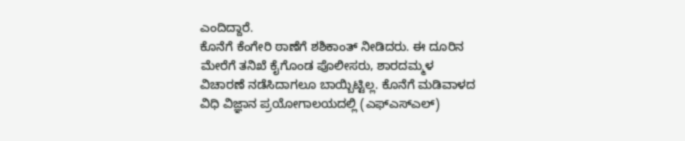ಎಂದಿದ್ದಾರೆ.
ಕೊನೆಗೆ ಕೆಂಗೇರಿ ಠಾಣೆಗೆ ಶಶಿಕಾಂತ್ ನೀಡಿದರು. ಈ ದೂರಿನ ಮೇರೆಗೆ ತನಿಖೆ ಕೈಗೊಂಡ ಪೊಲೀಸರು, ಶಾರದಮ್ಮಳ ವಿಚಾರಣೆ ನಡೆಸಿದಾಗಲೂ ಬಾಯ್ಬಿಟ್ಟಿಲ್ಲ. ಕೊನೆಗೆ ಮಡಿವಾಳದ ವಿಧಿ ವಿಜ್ಞಾನ ಪ್ರಯೋಗಾಲಯದಲ್ಲಿ (ಎಫ್ಎಸ್ಎಲ್)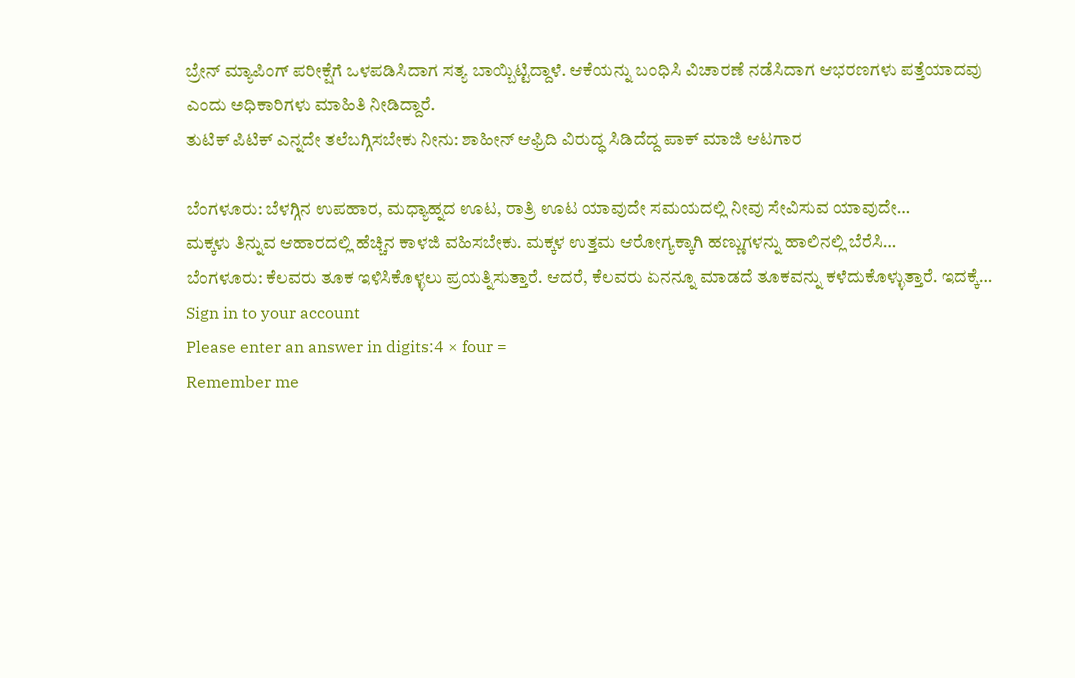ಬ್ರೇನ್ ಮ್ಯಾಪಿಂಗ್ ಪರೀಕ್ಷೆಗೆ ಒಳಪಡಿಸಿದಾಗ ಸತ್ಯ ಬಾಯ್ಬಿಟ್ಟಿದ್ದಾಳೆ. ಆಕೆಯನ್ನು ಬಂಧಿಸಿ ವಿಚಾರಣೆ ನಡೆಸಿದಾಗ ಆಭರಣಗಳು ಪತ್ತೆಯಾದವು ಎಂದು ಅಧಿಕಾರಿಗಳು ಮಾಹಿತಿ ನೀಡಿದ್ದಾರೆ.
ತುಟಿಕ್ ಪಿಟಿಕ್ ಎನ್ನದೇ ತಲೆಬಗ್ಗಿಸಬೇಕು ನೀನು: ಶಾಹೀನ್ ಆಫ್ರಿದಿ ವಿರುದ್ಧ ಸಿಡಿದೆದ್ದ ಪಾಕ್ ಮಾಜಿ ಆಟಗಾರ

ಬೆಂಗಳೂರು: ಬೆಳಗ್ಗಿನ ಉಪಹಾರ, ಮಧ್ಯಾಹ್ನದ ಊಟ, ರಾತ್ರಿ ಊಟ ಯಾವುದೇ ಸಮಯದಲ್ಲಿ ನೀವು ಸೇವಿಸುವ ಯಾವುದೇ…
ಮಕ್ಕಳು ತಿನ್ನುವ ಆಹಾರದಲ್ಲಿ ಹೆಚ್ಚಿನ ಕಾಳಜಿ ವಹಿಸಬೇಕು. ಮಕ್ಕಳ ಉತ್ತಮ ಆರೋಗ್ಯಕ್ಕಾಗಿ ಹಣ್ಣುಗಳನ್ನು ಹಾಲಿನಲ್ಲಿ ಬೆರೆಸಿ…
ಬೆಂಗಳೂರು: ಕೆಲವರು ತೂಕ ಇಳಿಸಿಕೊಳ್ಳಲು ಪ್ರಯತ್ನಿಸುತ್ತಾರೆ. ಆದರೆ, ಕೆಲವರು ಏನನ್ನೂ ಮಾಡದೆ ತೂಕವನ್ನು ಕಳೆದುಕೊಳ್ಳುತ್ತಾರೆ. ಇದಕ್ಕೆ…
Sign in to your account
Please enter an answer in digits:4 × four =
Remember me